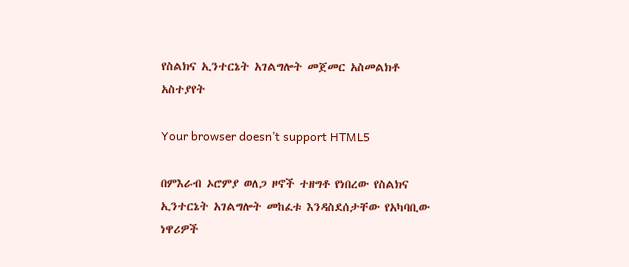የስልክና ኢንተርኔት አገልግሎት መጀመር አስመልክቶ አስተያየት

Your browser doesn’t support HTML5

በምእራብ ኦሮምያ ወለጋ ዞኖች ተዘግቶ የነበረው የስልክና ኢንተርኔት አገልግሎት መከፈቱ እንዳስደሰታቸው የአካባቢው ነዋሪዎች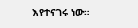እየተናገሩ ነው።